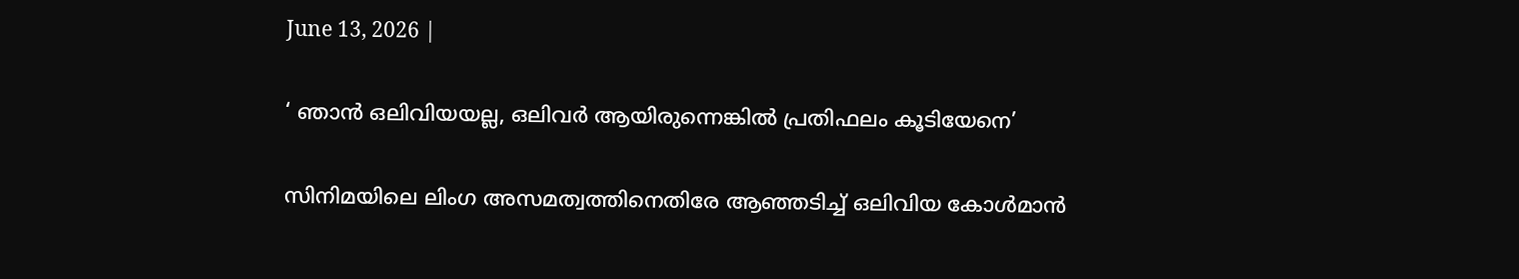June 13, 2026 |

‘ ഞാന്‍ ഒലിവിയയല്ല, ഒലിവര്‍ ആയിരുന്നെങ്കില്‍ പ്രതിഫലം കൂടിയേനെ’

സിനിമയിലെ ലിംഗ അസമത്വത്തിനെതിരേ ആഞ്ഞടിച്ച് ഒലിവിയ കോള്‍മാന്‍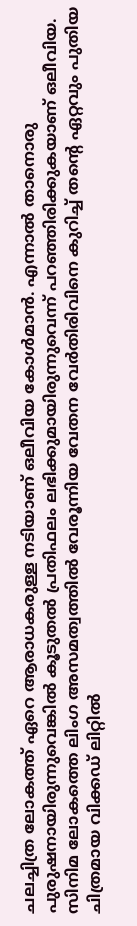ചലച്ചിത്ര ലോകത്ത് ഏറെ ആരാധകരുള്ള നടിയാണ് ഒലീവിയ കോൾമാൻ. എന്നാൽ താനൊരു പുരുഷനായിരുന്നുവെങ്കിൽ കൂടുതൽ പ്രതിഫലം ലഭിക്കുമായിരുന്നുവെന്ന് പറഞ്ഞിരിക്കുകയാണ് ഒലീവിയ. സിനിമ ലോകത്തെ ലിംഗ അസമത്വത്തിൽ വേരൂന്നിയ വേതന വേർതിരിവിനെ കുറിച്ച് തൻ്റെ ഏറ്റവും പുതിയ ചിത്രമായ വിക്കഡ് ലിറ്റിൽ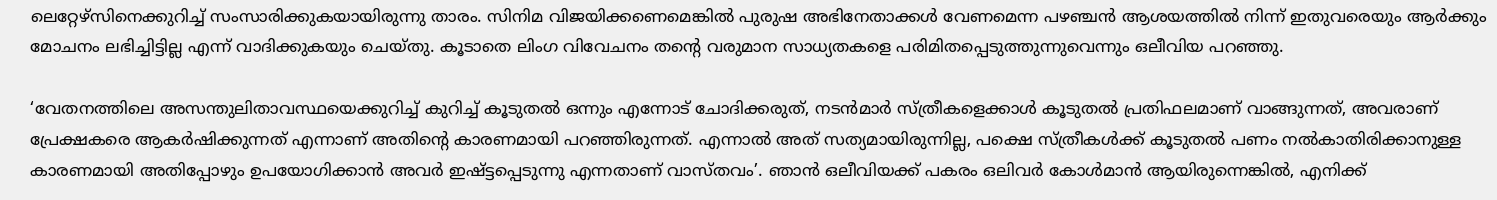ലെറ്റേഴ്സിനെക്കുറിച്ച് സംസാരിക്കുകയായിരുന്നു താരം. സിനിമ വിജയിക്കണെമെങ്കിൽ പുരുഷ അഭിനേതാക്കൾ വേണമെന്ന പഴഞ്ചൻ ആശയത്തിൽ നിന്ന് ഇതുവരെയും ആർക്കും മോചനം ലഭിച്ചിട്ടില്ല എന്ന് വാദിക്കുകയും ചെയ്തു. കൂടാതെ ലിംഗ വിവേചനം തൻ്റെ വരുമാന സാധ്യതകളെ പരിമിതപ്പെടുത്തുന്നുവെന്നും ഒലീവിയ പറഞ്ഞു.

‘വേതനത്തിലെ അസന്തുലിതാവസ്ഥയെക്കുറിച്ച് കുറിച്ച് കൂടുതൽ ഒന്നും എന്നോട് ചോദിക്കരുത്, നടൻമാർ സ്ത്രീകളെക്കാൾ കൂടുതൽ പ്രതിഫലമാണ് വാങ്ങുന്നത്, അവരാണ് പ്രേക്ഷകരെ ആകർഷിക്കുന്നത് എന്നാണ് അതിന്റെ കാരണമായി പറഞ്ഞിരുന്നത്. എന്നാൽ അത് സത്യമായിരുന്നില്ല, പക്ഷെ സ്ത്രീകൾക്ക് കൂടുതൽ പണം നൽകാതിരിക്കാനുള്ള കാരണമായി അതിപ്പോഴും ഉപയോഗിക്കാൻ അവർ ഇഷ്ട്ടപ്പെടുന്നു എന്നതാണ് വാസ്തവം’. ഞാൻ ഒലീവിയക്ക് പകരം ഒലിവർ കോൾമാൻ ആയിരുന്നെങ്കിൽ, എനിക്ക്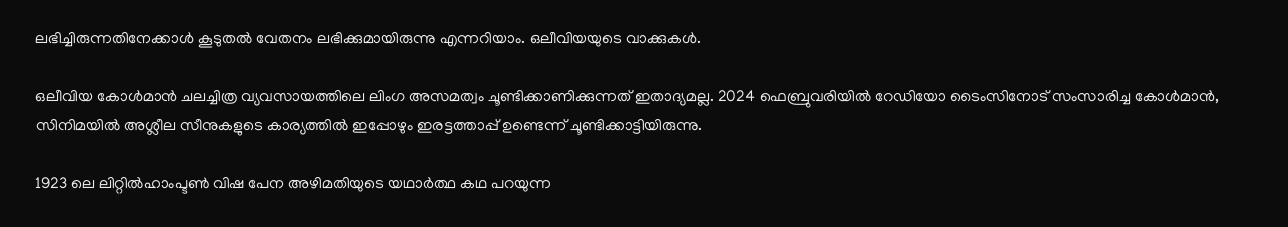ലഭിച്ചിരുന്നതിനേക്കാൾ കൂടുതൽ വേതനം ലഭിക്കുമായിരുന്നു എന്നറിയാം. ഒലീവിയയുടെ വാക്കുകൾ.

ഒലീവിയ കോൾമാൻ ചലച്ചിത്ര വ്യവസായത്തിലെ ലിംഗ അസമത്വം ചൂണ്ടിക്കാണിക്കുന്നത് ഇതാദ്യമല്ല. 2024 ഫെബ്രുവരിയിൽ റേഡിയോ ടൈംസിനോട് സംസാരിച്ച കോൾമാൻ, സിനിമയിൽ അശ്ലീല സീനുകളുടെ കാര്യത്തിൽ ഇപ്പോഴും ഇരട്ടത്താപ്പ് ഉണ്ടെന്ന് ചൂണ്ടിക്കാട്ടിയിരുന്നു.

1923 ലെ ലിറ്റിൽഹാംപ്ടൺ വിഷ പേന അഴിമതിയുടെ യഥാർത്ഥ കഥ പറയുന്ന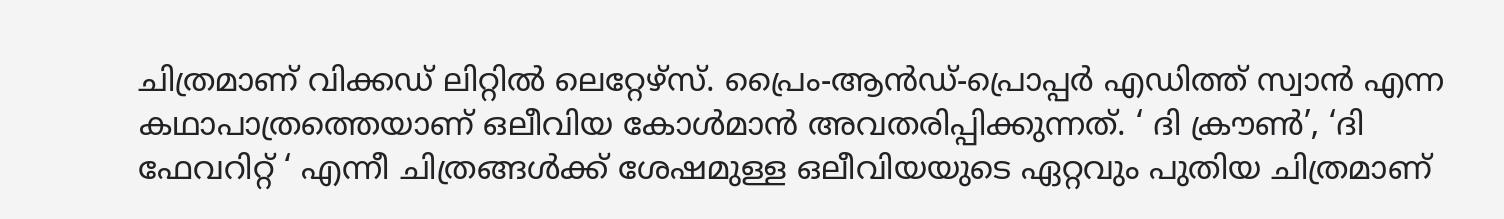ചിത്രമാണ് വിക്കഡ് ലിറ്റിൽ ലെറ്റേഴ്‌സ്. പ്രൈം-ആൻഡ്-പ്രൊപ്പർ എഡിത്ത് സ്വാൻ എന്ന കഥാപാത്രത്തെയാണ് ഒലീവിയ കോൾമാൻ അവതരിപ്പിക്കുന്നത്. ‘ ദി ക്രൗൺ’, ‘ദി ഫേവറിറ്റ് ‘ എന്നീ ചിത്രങ്ങൾക്ക് ശേഷമുള്ള ഒലീവിയയുടെ ഏറ്റവും പുതിയ ചിത്രമാണ്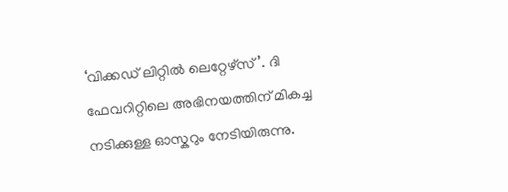‘വിക്കഡ് ലിറ്റിൽ ലെറ്റേഴ്‌സ്’. ദി ഫേവറിറ്റിലെ അഭിനയത്തിന് മികച്ച നടിക്കുള്ള ഓസ്കറും നേടിയിരുന്നു.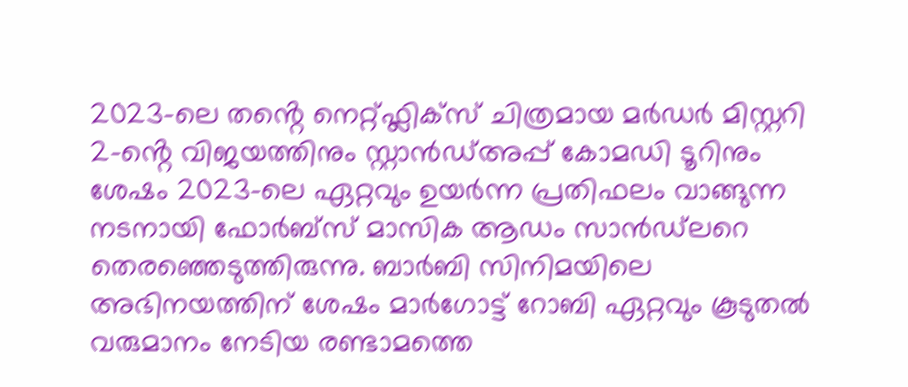2023-ലെ തൻ്റെ നെറ്റ്ഫ്ലിക്സ് ചിത്രമായ മർഡർ മിസ്റ്ററി 2-ൻ്റെ വിജയത്തിനും സ്റ്റാൻഡ്അപ്പ് കോമഡി ടൂറിനും ശേഷം 2023-ലെ ഏറ്റവും ഉയർന്ന പ്രതിഫലം വാങ്ങുന്ന നടനായി ഫോർബ്സ് മാസിക ആഡം സാൻഡ്‌ലറെ തെരഞ്ഞെടുത്തിരുന്നു. ബാർബി സിനിമയിലെ അഭിനയത്തിന് ശേഷം മാർഗോട്ട് റോബി ഏറ്റവും കൂടുതൽ വരുമാനം നേടിയ രണ്ടാമത്തെ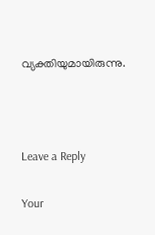വ്യക്തിയുമായിരുന്നു.



Leave a Reply

Your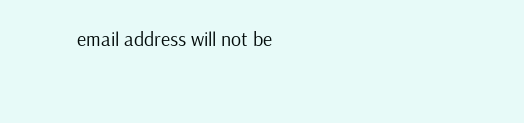email address will not be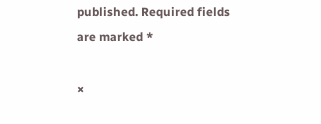published. Required fields are marked *

×